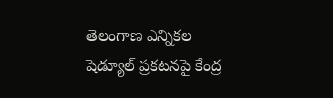తెలంగాణ ఎన్నికల షెడ్యూల్ ప్రకటనపై కేంద్ర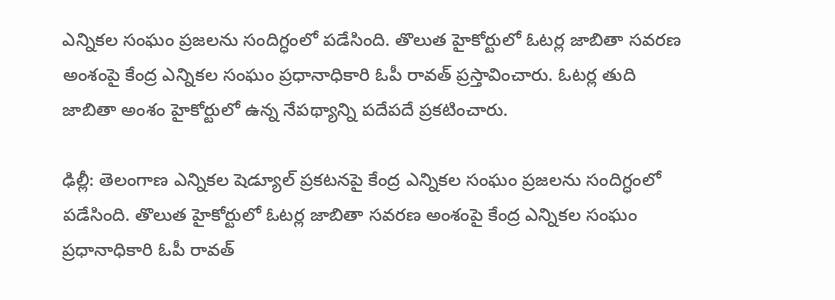ఎన్నికల సంఘం ప్రజలను సందిగ్ధంలో పడేసింది. తొలుత హైకోర్టులో ఓటర్ల జాబితా సవరణ అంశంపై కేంద్ర ఎన్నికల సంఘం ప్రధానాధికారి ఓపీ రావత్ ప్రస్తావించారు. ఓటర్ల తుది జాబితా అంశం హైకోర్టులో ఉన్న నేపథ్యాన్ని పదేపదే ప్రకటించారు.

ఢిల్లీ: తెలంగాణ ఎన్నికల షెడ్యూల్ ప్రకటనపై కేంద్ర ఎన్నికల సంఘం ప్రజలను సందిగ్ధంలో పడేసింది. తొలుత హైకోర్టులో ఓటర్ల జాబితా సవరణ అంశంపై కేంద్ర ఎన్నికల సంఘం ప్రధానాధికారి ఓపీ రావత్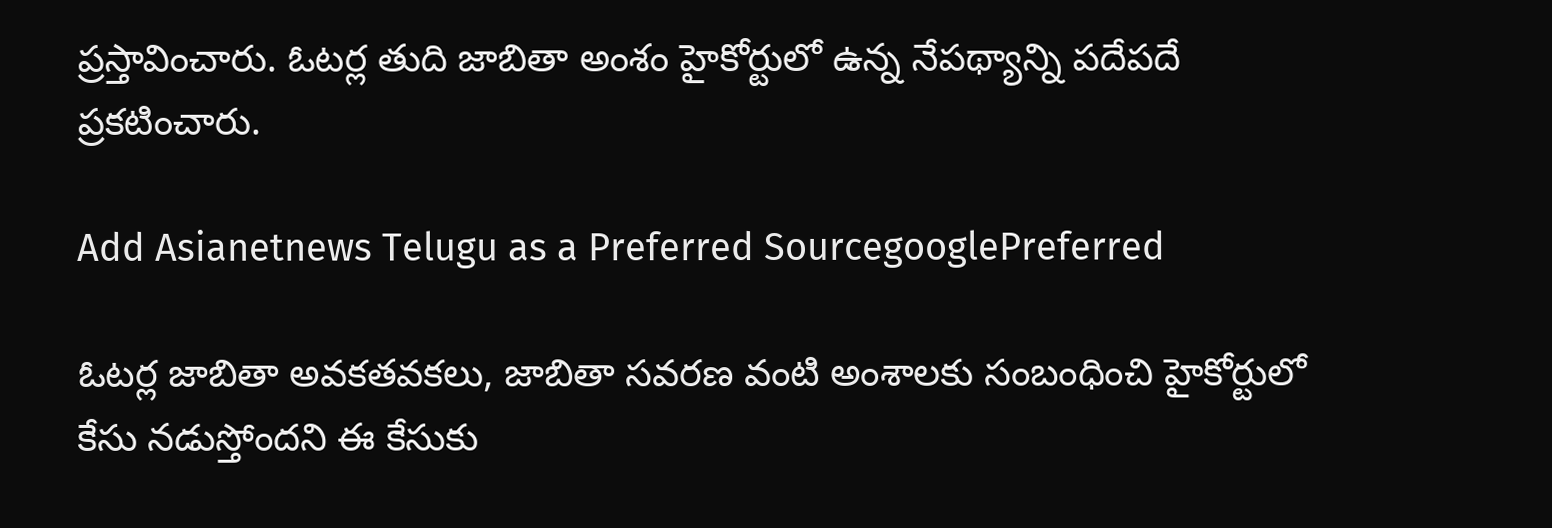ప్రస్తావించారు. ఓటర్ల తుది జాబితా అంశం హైకోర్టులో ఉన్న నేపథ్యాన్ని పదేపదే ప్రకటించారు.

Add Asianetnews Telugu as a Preferred SourcegooglePreferred

ఓటర్ల జాబితా అవకతవకలు, జాబితా సవరణ వంటి అంశాలకు సంబంధించి హైకోర్టులో కేసు నడుస్తోందని ఈ కేసుకు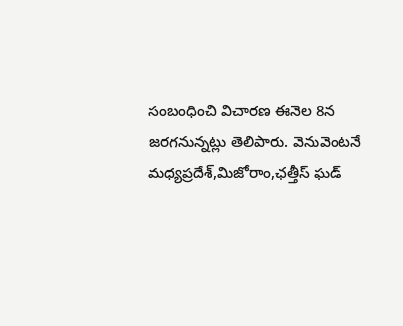సంబంధించి విచారణ ఈనెల 8న జరగనున్నట్లు తెలిపారు. వెనువెంటనే మధ్యప్రదేశ్,మిజోరాం,ఛత్తీస్ ఘడ్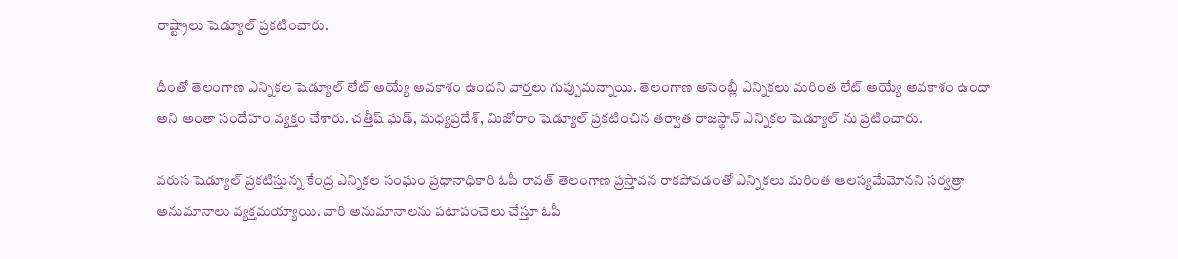రాష్ట్రాలు షెడ్యూల్ ప్రకటించారు.

దీంతో తెలంగాణ ఎన్నికల షెడ్యూల్ లేట్ అయ్యే అవకాశం ఉందని వార్తలు గుప్పుమన్నాయి. తెలంగాణ అసెంబ్లీ ఎన్నికలు మరింత లేట్ అయ్యే అవకాశం ఉందా అని అంతా సందేహం వ్యక్తం చేశారు. చత్తీష్ ఘడ్, మధ్యప్రదేశ్, మిజోరాం షెడ్యూల్ ప్రకటించిన తర్వాత రాజస్థాన్ ఎన్నికల షెడ్యూల్ ను ప్రటించారు.

వరుస షెడ్యూల్ ప్రకటిస్తున్న కేంద్ర ఎన్నికల సంఘం ప్రధానాధికారి ఓపీ రావత్ తెలంగాణ ప్రస్తావన రాకపోవడంతో ఎన్నికలు మరింత ఆలస్యమేమోనని సర్వత్రా అనుమానాలు వ్యక్తమయ్యాయి. వారి అనుమానాలను పటాపంచెలు చేస్తూ ఓపీ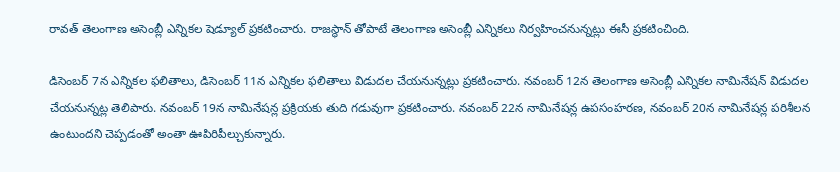రావత్ తెలంగాణ అసెంబ్లీ ఎన్నికల షెడ్యూల్ ప్రకటించారు. రాజస్థాన్ తోపాటే తెలంగాణ అసెంబ్లీ ఎన్నికలు నిర్వహించనున్నట్లు ఈసీ ప్రకటించింది.

డిసెంబర్ 7న ఎన్నికల ఫలితాలు, డిసెంబర్ 11న ఎన్నికల ఫలితాలు విడుదల చేయనున్నట్లు ప్రకటించారు. నవంబర్ 12న తెలంగాణ అసెంబ్లీ ఎన్నికల నామినేషన్ విడుదల చేయనున్నట్ల తెలిపారు. నవంబర్ 19న నామినేషన్ల ప్రక్రియకు తుది గడువుగా ప్రకటించారు. నవంబర్ 22న నామినేషన్ల ఉపసంహరణ, నవంబర్ 20న నామినేషన్ల పరిశీలన ఉంటుందని చెప్పడంతో అంతా ఊపిరిపీల్చుకున్నారు.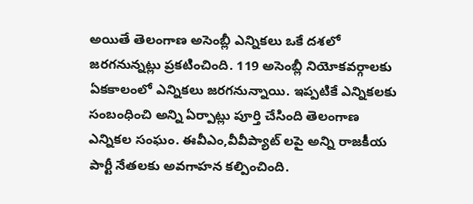అయితే తెలంగాణ అసెంబ్లీ ఎన్నికలు ఒకే దశలో జరగనున్నట్లు ప్రకటించింది. 119 అసెంబ్లీ నియోకవర్గాలకు ఏకకాలంలో ఎన్నికలు జరగనున్నాయి. ఇప్పటికే ఎన్నికలకు సంబంధించి అన్ని ఏర్పాట్లు పూర్తి చేసింది తెలంగాణ ఎన్నికల సంఘం. ఈవీఎం,వీవీప్యాట్ లపై అన్ని రాజకీయ పార్టీ నేతలకు అవగాహన కల్పించింది.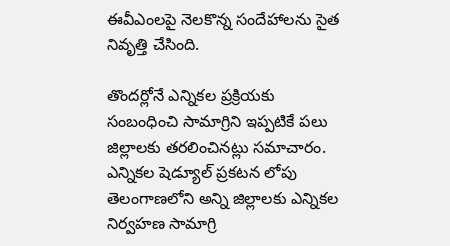ఈవీఎంలపై నెలకొన్న సందేహాలను సైత నివృత్తి చేసింది.

తొందర్లోనే ఎన్నికల ప్రక్రియకు సంబంధించి సామాగ్రిని ఇప్పటికే పలు జిల్లాలకు తరలించినట్లు సమాచారం. ఎన్నికల షెడ్యూల్ ప్రకటన లోపు తెలంగాణలోని అన్ని జిల్లాలకు ఎన్నికల నిర్వహణ సామాగ్రి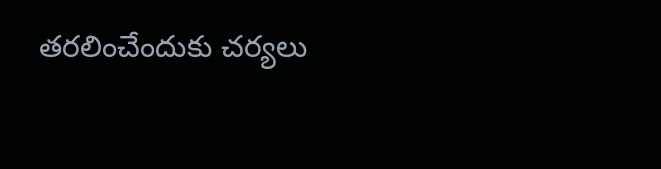తరలించేందుకు చర్యలు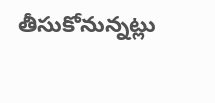తీసుకోనున్నట్లు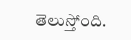తెలుస్తోంది.